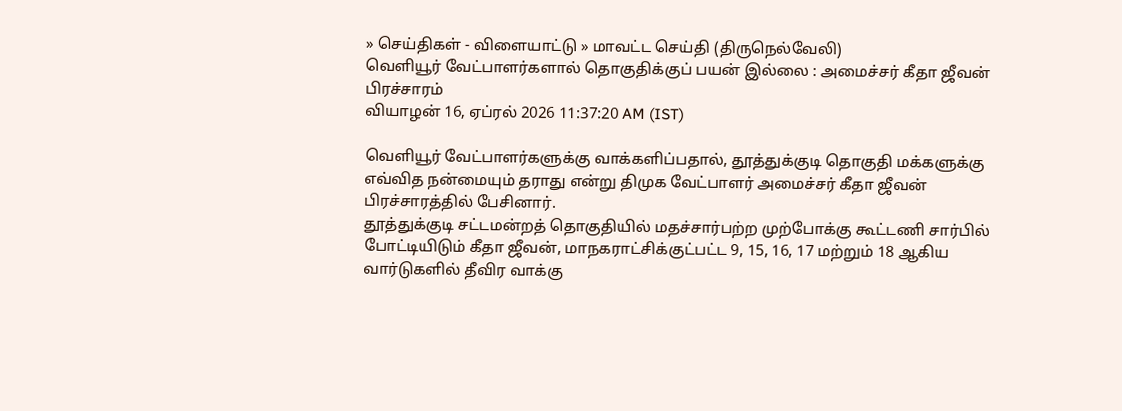» செய்திகள் - விளையாட்டு » மாவட்ட செய்தி (திருநெல்வேலி)
வெளியூர் வேட்பாளர்களால் தொகுதிக்குப் பயன் இல்லை : அமைச்சர் கீதா ஜீவன் பிரச்சாரம்
வியாழன் 16, ஏப்ரல் 2026 11:37:20 AM (IST)

வெளியூர் வேட்பாளர்களுக்கு வாக்களிப்பதால், தூத்துக்குடி தொகுதி மக்களுக்கு எவ்வித நன்மையும் தராது என்று திமுக வேட்பாளர் அமைச்சர் கீதா ஜீவன் பிரச்சாரத்தில் பேசினார்.
தூத்துக்குடி சட்டமன்றத் தொகுதியில் மதச்சார்பற்ற முற்போக்கு கூட்டணி சார்பில் போட்டியிடும் கீதா ஜீவன், மாநகராட்சிக்குட்பட்ட 9, 15, 16, 17 மற்றும் 18 ஆகிய வார்டுகளில் தீவிர வாக்கு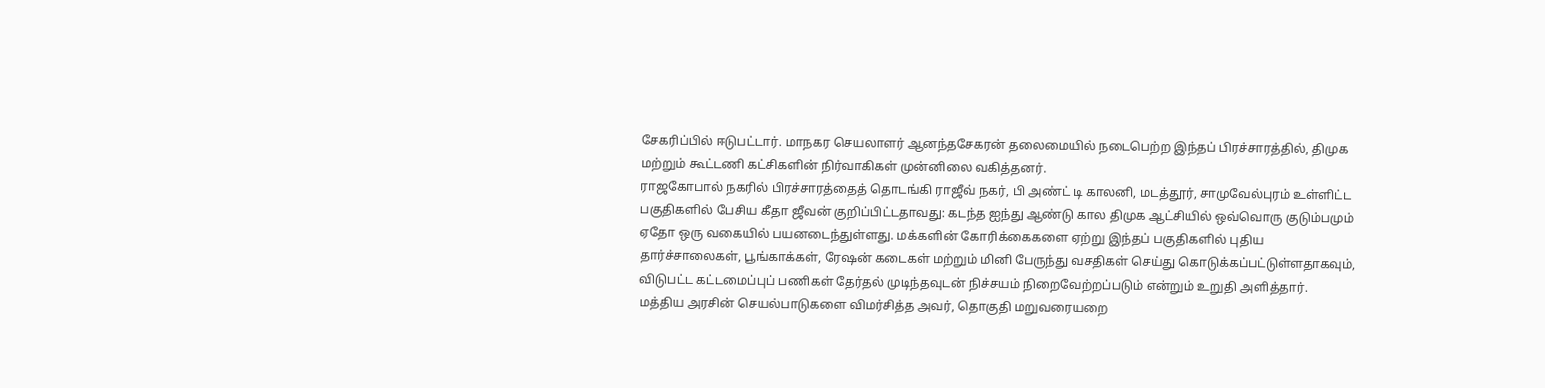சேகரிப்பில் ஈடுபட்டார். மாநகர செயலாளர் ஆனந்தசேகரன் தலைமையில் நடைபெற்ற இந்தப் பிரச்சாரத்தில், திமுக மற்றும் கூட்டணி கட்சிகளின் நிர்வாகிகள் முன்னிலை வகித்தனர்.
ராஜகோபால் நகரில் பிரச்சாரத்தைத் தொடங்கி ராஜீவ் நகர், பி அண்ட் டி காலனி, மடத்தூர், சாமுவேல்புரம் உள்ளிட்ட பகுதிகளில் பேசிய கீதா ஜீவன் குறிப்பிட்டதாவது: கடந்த ஐந்து ஆண்டு கால திமுக ஆட்சியில் ஒவ்வொரு குடும்பமும் ஏதோ ஒரு வகையில் பயனடைந்துள்ளது. மக்களின் கோரிக்கைகளை ஏற்று இந்தப் பகுதிகளில் புதிய தார்ச்சாலைகள், பூங்காக்கள், ரேஷன் கடைகள் மற்றும் மினி பேருந்து வசதிகள் செய்து கொடுக்கப்பட்டுள்ளதாகவும், விடுபட்ட கட்டமைப்புப் பணிகள் தேர்தல் முடிந்தவுடன் நிச்சயம் நிறைவேற்றப்படும் என்றும் உறுதி அளித்தார்.
மத்திய அரசின் செயல்பாடுகளை விமர்சித்த அவர், தொகுதி மறுவரையறை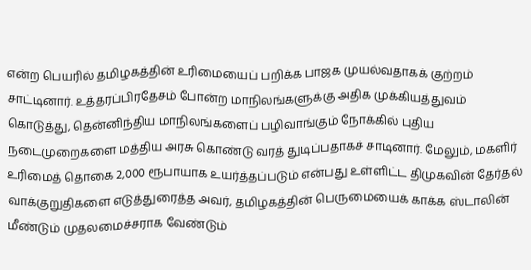என்ற பெயரில் தமிழகத்தின் உரிமையைப் பறிக்க பாஜக முயல்வதாகக் குற்றம் சாட்டினார். உத்தரப்பிரதேசம் போன்ற மாநிலங்களுக்கு அதிக முக்கியத்துவம் கொடுத்து, தென்னிந்திய மாநிலங்களைப் பழிவாங்கும் நோக்கில் புதிய நடைமுறைகளை மத்திய அரசு கொண்டு வரத் துடிப்பதாகச் சாடினார். மேலும், மகளிர் உரிமைத் தொகை 2,000 ரூபாயாக உயர்த்தப்படும் என்பது உள்ளிட்ட திமுகவின் தேர்தல் வாக்குறுதிகளை எடுத்துரைத்த அவர், தமிழகத்தின் பெருமையைக் காக்க ஸ்டாலின் மீண்டும் முதலமைச்சராக வேண்டும்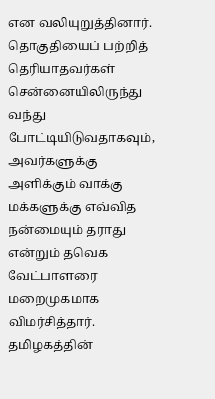என வலியுறுத்தினார்.
தொகுதியைப் பற்றித் தெரியாதவர்கள் சென்னையிலிருந்து வந்து போட்டியிடுவதாகவும், அவர்களுக்கு அளிக்கும் வாக்கு மக்களுக்கு எவ்வித நன்மையும் தராது என்றும் தவெக வேட்பாளரை மறைமுகமாக விமர்சித்தார். தமிழகத்தின்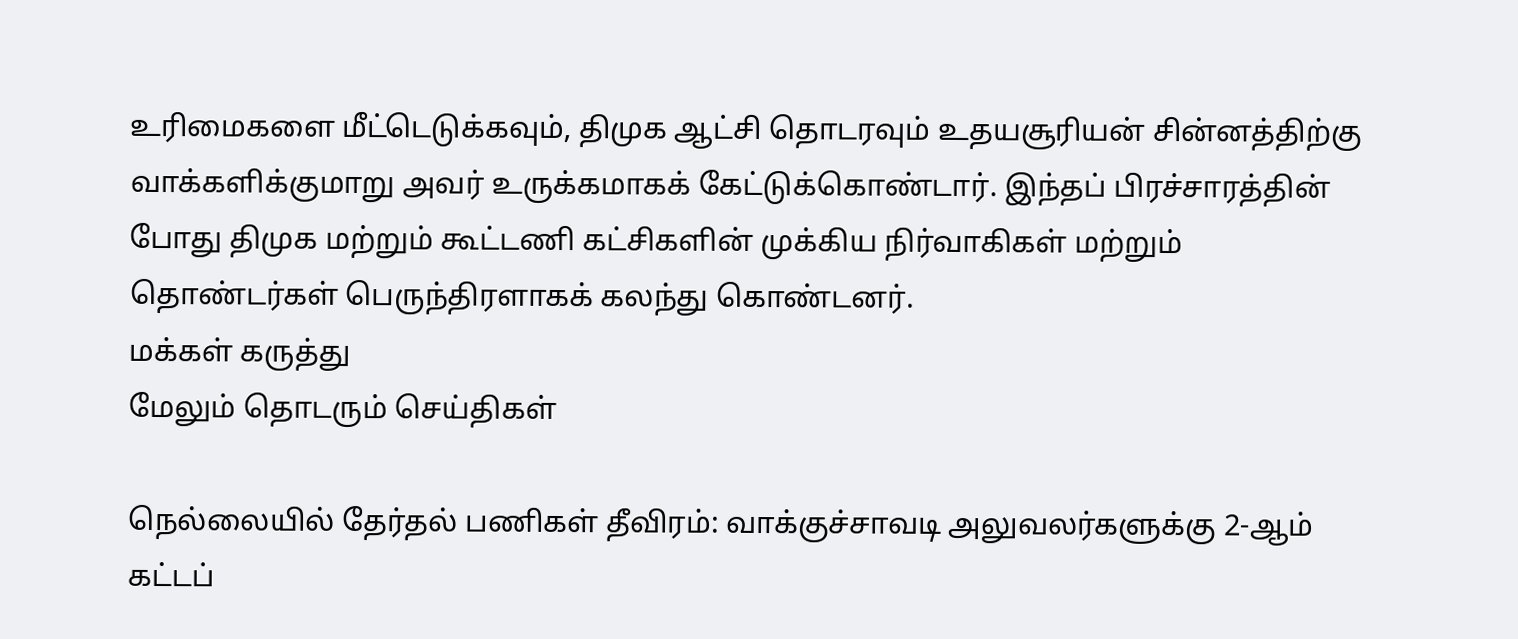உரிமைகளை மீட்டெடுக்கவும், திமுக ஆட்சி தொடரவும் உதயசூரியன் சின்னத்திற்கு வாக்களிக்குமாறு அவர் உருக்கமாகக் கேட்டுக்கொண்டார். இந்தப் பிரச்சாரத்தின் போது திமுக மற்றும் கூட்டணி கட்சிகளின் முக்கிய நிர்வாகிகள் மற்றும் தொண்டர்கள் பெருந்திரளாகக் கலந்து கொண்டனர்.
மக்கள் கருத்து
மேலும் தொடரும் செய்திகள்

நெல்லையில் தேர்தல் பணிகள் தீவிரம்: வாக்குச்சாவடி அலுவலர்களுக்கு 2-ஆம் கட்டப்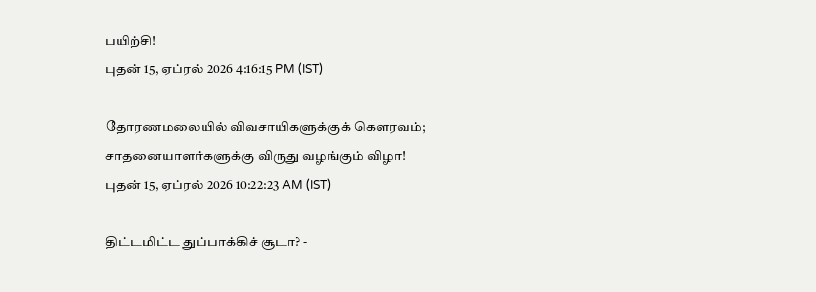பயிற்சி!
புதன் 15, ஏப்ரல் 2026 4:16:15 PM (IST)

தோரணமலையில் விவசாயிகளுக்குக் கௌரவம்; சாதனையாளர்களுக்கு விருது வழங்கும் விழா!
புதன் 15, ஏப்ரல் 2026 10:22:23 AM (IST)

திட்டமிட்ட துப்பாக்கிச் சூடா? -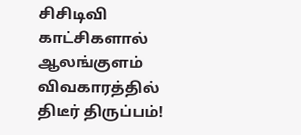சிசிடிவி காட்சிகளால் ஆலங்குளம் விவகாரத்தில் திடீர் திருப்பம்!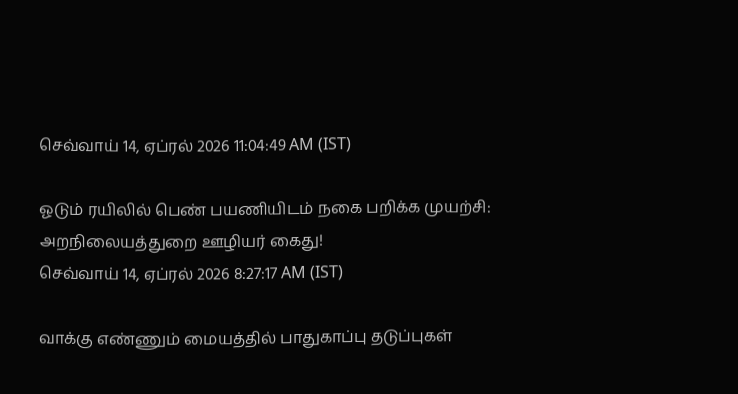செவ்வாய் 14, ஏப்ரல் 2026 11:04:49 AM (IST)

ஓடும் ரயிலில் பெண் பயணியிடம் நகை பறிக்க முயற்சி: அறநிலையத்துறை ஊழியர் கைது!
செவ்வாய் 14, ஏப்ரல் 2026 8:27:17 AM (IST)

வாக்கு எண்ணும் மையத்தில் பாதுகாப்பு தடுப்புகள்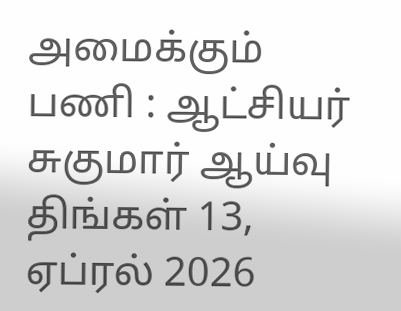அமைக்கும் பணி : ஆட்சியர் சுகுமார் ஆய்வு
திங்கள் 13, ஏப்ரல் 2026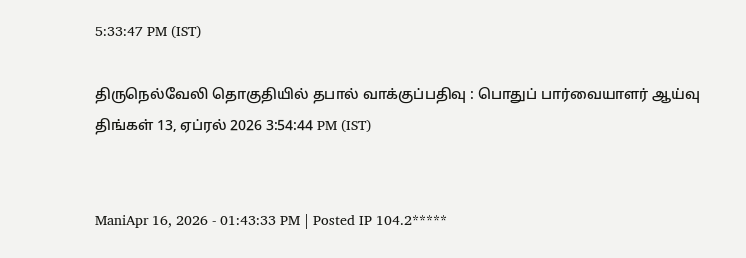5:33:47 PM (IST)

திருநெல்வேலி தொகுதியில் தபால் வாக்குப்பதிவு : பொதுப் பார்வையாளர் ஆய்வு
திங்கள் 13, ஏப்ரல் 2026 3:54:44 PM (IST)


ManiApr 16, 2026 - 01:43:33 PM | Posted IP 104.2*****